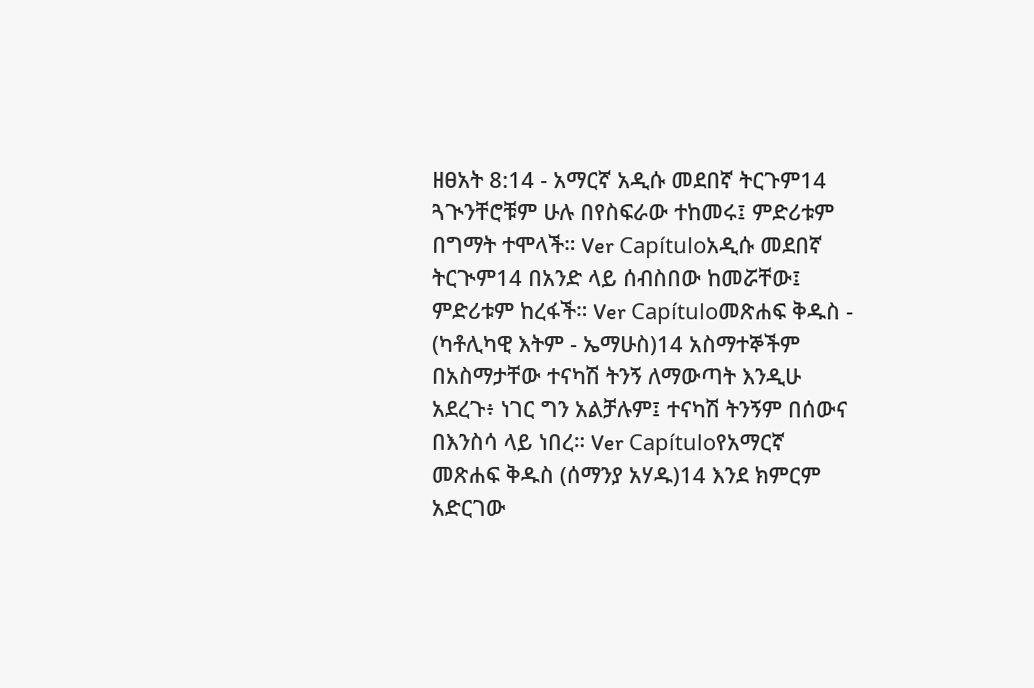ዘፀአት 8:14 - አማርኛ አዲሱ መደበኛ ትርጉም14 ጓጒንቸሮቹም ሁሉ በየስፍራው ተከመሩ፤ ምድሪቱም በግማት ተሞላች። Ver Capítuloአዲሱ መደበኛ ትርጒም14 በአንድ ላይ ሰብስበው ከመሯቸው፤ ምድሪቱም ከረፋች። Ver Capítuloመጽሐፍ ቅዱስ - (ካቶሊካዊ እትም - ኤማሁስ)14 አስማተኞችም በአስማታቸው ተናካሽ ትንኝ ለማውጣት እንዲሁ አደረጉ፥ ነገር ግን አልቻሉም፤ ተናካሽ ትንኝም በሰውና በእንስሳ ላይ ነበረ። Ver Capítuloየአማርኛ መጽሐፍ ቅዱስ (ሰማንያ አሃዱ)14 እንደ ክምርም አድርገው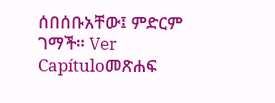ሰበሰቡአቸው፤ ምድርም ገማች። Ver Capítuloመጽሐፍ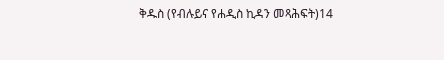ቅዱስ (የብሉይና የሐዲስ ኪዳን መጻሕፍት)14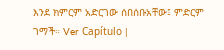እንደ ክምርም አድርገው ሰበሰቡአቸው፤ ምድርም ገማች። Ver Capítulo |